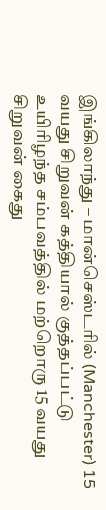இங்கிலாந்து – மான்செஸ்டரில் (Manchester) 15 வயது சிறுவன் கத்தியால் குத்தப்பட்டு உயிரிழந்த சம்பவத்தில் மற்றொரு 15 வயது சிறுவன் கைது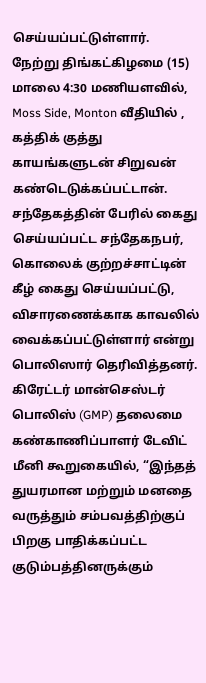செய்யப்பட்டுள்ளார்.
நேற்று திங்கட்கிழமை (15) மாலை 4:30 மணியளவில், Moss Side, Monton வீதியில் , கத்திக் குத்து காயங்களுடன் சிறுவன் கண்டெடுக்கப்பட்டான்.
சந்தேகத்தின் பேரில் கைது செய்யப்பட்ட சந்தேகநபர், கொலைக் குற்றச்சாட்டின் கீழ் கைது செய்யப்பட்டு, விசாரணைக்காக காவலில் வைக்கப்பட்டுள்ளார் என்று பொலிஸார் தெரிவித்தனர்.
கிரேட்டர் மான்செஸ்டர் பொலிஸ் (GMP) தலைமை கண்காணிப்பாளர் டேவிட் மீனி கூறுகையில், “இந்தத் துயரமான மற்றும் மனதை வருத்தும் சம்பவத்திற்குப் பிறகு பாதிக்கப்பட்ட குடும்பத்தினருக்கும்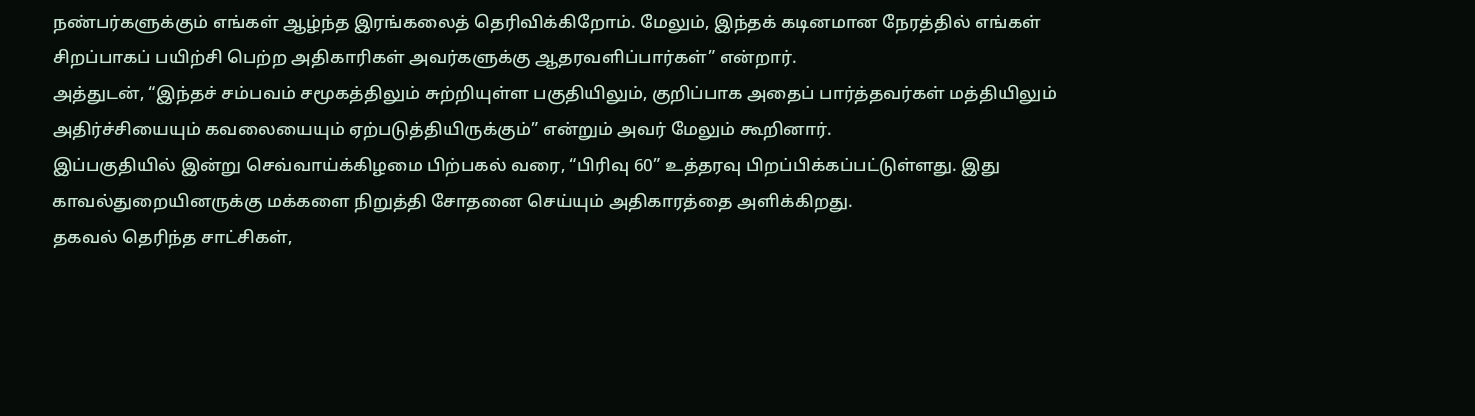நண்பர்களுக்கும் எங்கள் ஆழ்ந்த இரங்கலைத் தெரிவிக்கிறோம். மேலும், இந்தக் கடினமான நேரத்தில் எங்கள் சிறப்பாகப் பயிற்சி பெற்ற அதிகாரிகள் அவர்களுக்கு ஆதரவளிப்பார்கள்” என்றார்.
அத்துடன், “இந்தச் சம்பவம் சமூகத்திலும் சுற்றியுள்ள பகுதியிலும், குறிப்பாக அதைப் பார்த்தவர்கள் மத்தியிலும் அதிர்ச்சியையும் கவலையையும் ஏற்படுத்தியிருக்கும்” என்றும் அவர் மேலும் கூறினார்.
இப்பகுதியில் இன்று செவ்வாய்க்கிழமை பிற்பகல் வரை, “பிரிவு 60” உத்தரவு பிறப்பிக்கப்பட்டுள்ளது. இது காவல்துறையினருக்கு மக்களை நிறுத்தி சோதனை செய்யும் அதிகாரத்தை அளிக்கிறது.
தகவல் தெரிந்த சாட்சிகள்,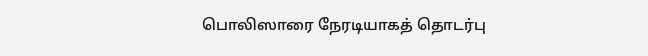பொலிஸாரை நேரடியாகத் தொடர்பு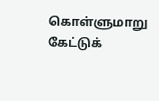கொள்ளுமாறு கேட்டுக்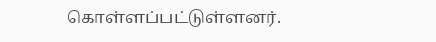கொள்ளப்பட்டுள்ளனர்.